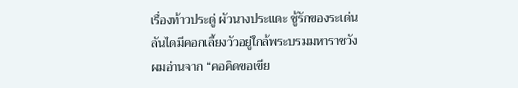เรื่องท้าวประดู่ ผัวนางประแดะ ชู้รักของระเด่นลันไดมีคอกเลี้ยงวัวอยู่ใกล้พระบรมมหาราชวัง ผมอ่านจาก “คอคิดขอเขีย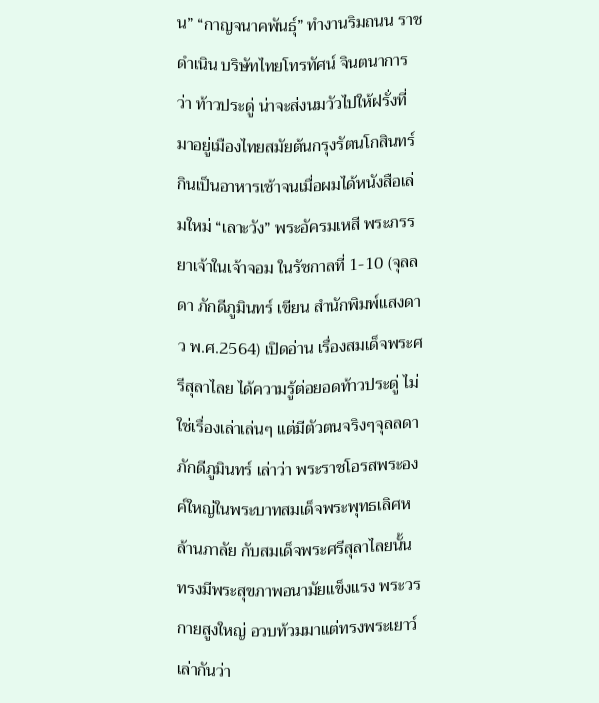น” “กาญจนาคพันธุ์” ทำงานริมถนน ราชดำเนิน บริษัทไทยโทรทัศน์ จินตนาการว่า ท้าวประดู่ น่าจะส่งนมวัวไปให้ฝรั่งที่มาอยู่เมืองไทยสมัยต้นกรุงรัตนโกสินทร์กินเป็นอาหารเช้าจนเมื่อผมได้หนังสือเล่มใหม่ “เลาะวัง” พระอัครมเหสี พระภรรยาเจ้าในเจ้าจอม ในรัชกาลที่ 1-10 (จุลลดา ภักดีภูมินทร์ เขียน สำนักพิมพ์แสงดาว พ.ศ.2564) เปิดอ่าน เรื่องสมเด็จพระศรีสุลาไลย ได้ความรู้ต่อยอดท้าวประดู่ ไม่ใช่เรื่องเล่าเล่นๆ แต่มีตัวตนจริงๆจุลลดา ภักดีภูมินทร์ เล่าว่า พระราชโอรสพระองค์ใหญ่ในพระบาทสมเด็จพระพุทธเลิศหล้านภาลัย กับสมเด็จพระศรีสุลาไลยนั้น ทรงมีพระสุขภาพอนามัยแข็งแรง พระวรกายสูงใหญ่ อวบท้วมมาแต่ทรงพระเยาว์เล่ากันว่า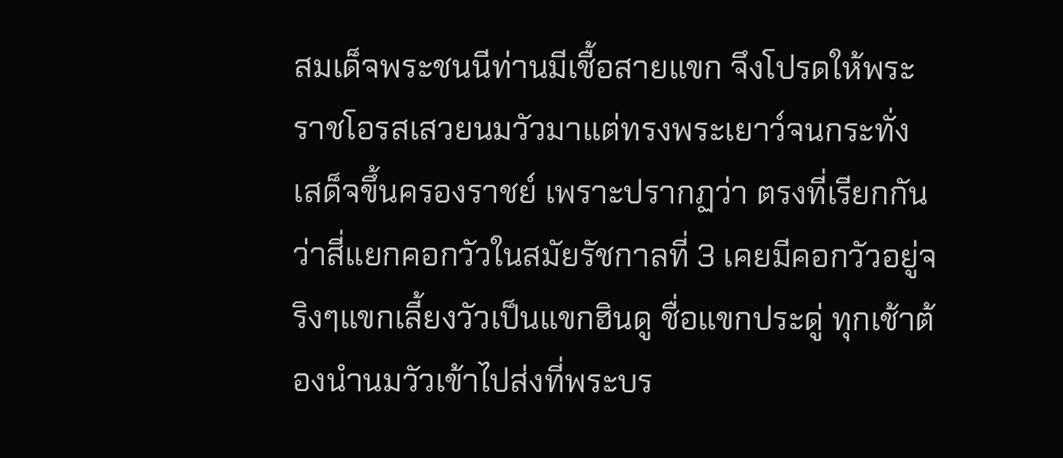สมเด็จพระชนนีท่านมีเชื้อสายแขก จึงโปรดให้พระราชโอรสเสวยนมวัวมาแต่ทรงพระเยาว์จนกระทั่งเสด็จขึ้นครองราชย์ เพราะปรากฏว่า ตรงที่เรียกกันว่าสี่แยกคอกวัวในสมัยรัชกาลที่ 3 เคยมีคอกวัวอยู่จริงๆแขกเลี้ยงวัวเป็นแขกฮินดู ชื่อแขกประดู่ ทุกเช้าต้องนำนมวัวเข้าไปส่งที่พระบร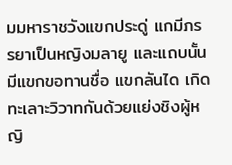มมหาราชวังแขกประดู่ แกมีภรรยาเป็นหญิงมลายู และแถบนั้นมีแขกขอทานชื่อ แขกลันได เกิดทะเลาะวิวาทกันด้วยแย่งชิงผู้หญิ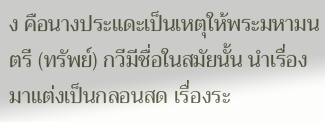ง คือนางประแดะเป็นเหตุให้พระมหามนตรี (ทรัพย์) กวีมีชื่อในสมัยนั้น นำเรื่องมาแต่งเป็นกลอนสด เรื่องระ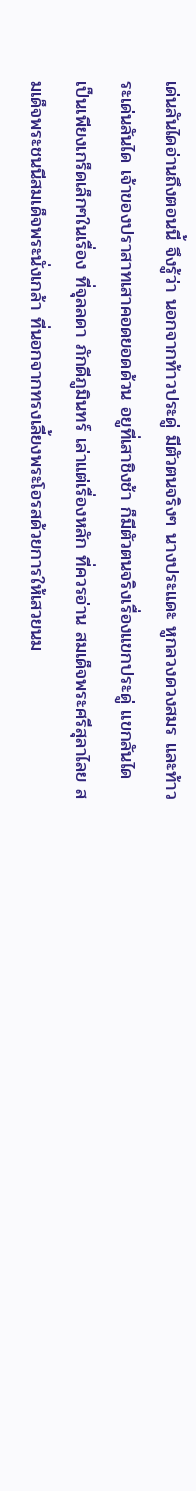เด่นลันไดอ่านถึงตอนนี้ จึงรู้ว่า นอกจากท้าวประดู่ มีตัวตนจริงๆ นางประแดะ หูกลวงดวงสมร และท้าวระเด่นลันได เจ้าของปราสาทเสาคอดยอดด้วน อยูที่เสาชิงช้า ก็มีตัวตนจริงเรื่องแขกประดู่ แขกลันได เป็นเพียงเกร็ดเล็กๆในเรื่อง ที่จุลลดา ภักดีภูมินทร์ เล่าแต่เรื่องหลัก ที่ควรอ่าน สมเด็จพระศรีสุลาไลย สมเด็จพระชนนีสมเด็จพระนั่งเกล้า ที่นอกจากทรงเลี้ยงพระโอรสด้วยการให้เสวยนม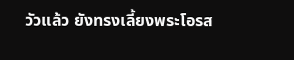วัวแล้ว ยังทรงเลี้ยงพระโอรส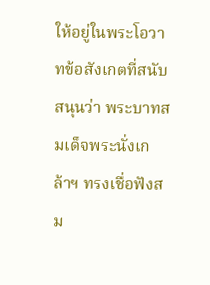ให้อยู่ในพระโอวาทข้อสังเกตที่สนับสนุนว่า พระบาทสมเด็จพระนั่งเกล้าฯ ทรงเชื่อฟังสม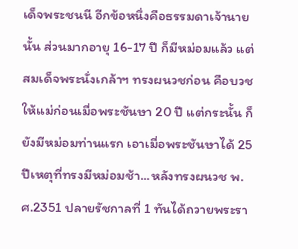เด็จพระชนนี อีกข้อหนึ่งคือธรรมดาเจ้านายนั้น ส่วนมากอายุ 16-17 ปี ก็มีหม่อมแล้ว แต่สมเด็จพระนั่งเกล้าฯ ทรงผนวชก่อน คือบวชให้แม่ก่อนเมื่อพระชันษา 20 ปี แต่กระนั้น ก็ยังมีหม่อมท่านแรก เอาเมื่อพระชันษาได้ 25 ปีเหตุที่ทรงมีหม่อมช้า...หลังทรงผนวช พ.ศ.2351 ปลายรัชกาลที่ 1 ทันได้ถวายพระรา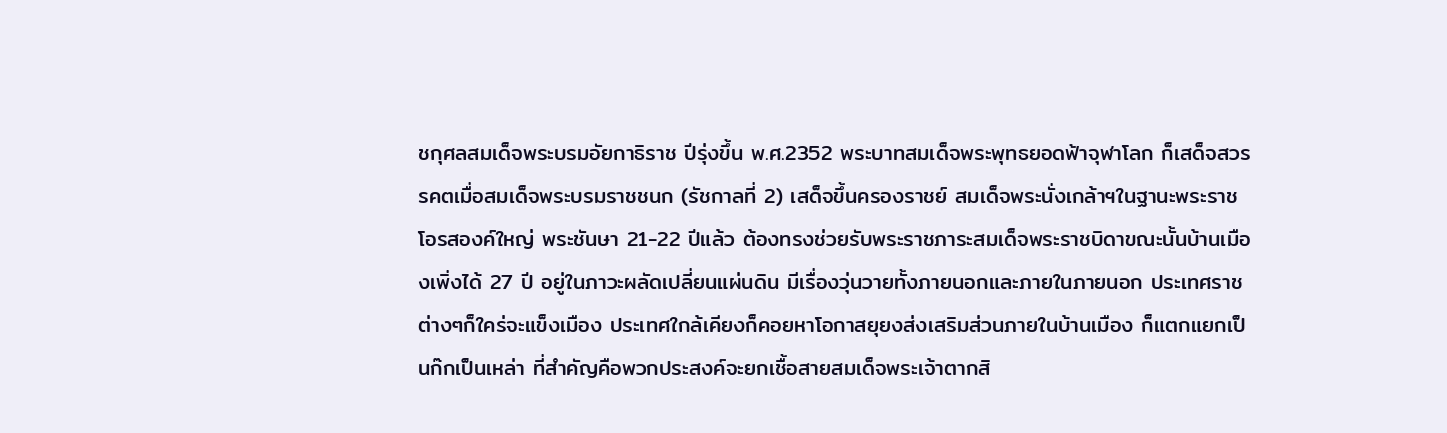ชกุศลสมเด็จพระบรมอัยกาธิราช ปีรุ่งขึ้น พ.ศ.2352 พระบาทสมเด็จพระพุทธยอดฟ้าจุฬาโลก ก็เสด็จสวรรคตเมื่อสมเด็จพระบรมราชชนก (รัชกาลที่ 2) เสด็จขึ้นครองราชย์ สมเด็จพระนั่งเกล้าฯในฐานะพระราชโอรสองค์ใหญ่ พระชันษา 21-22 ปีแล้ว ต้องทรงช่วยรับพระราชภาระสมเด็จพระราชบิดาขณะนั้นบ้านเมืองเพิ่งได้ 27 ปี อยู่ในภาวะผลัดเปลี่ยนแผ่นดิน มีเรื่องวุ่นวายทั้งภายนอกและภายในภายนอก ประเทศราชต่างๆก็ใคร่จะแข็งเมือง ประเทศใกล้เคียงก็คอยหาโอกาสยุยงส่งเสริมส่วนภายในบ้านเมือง ก็แตกแยกเป็นก๊กเป็นเหล่า ที่สำคัญคือพวกประสงค์จะยกเชื้อสายสมเด็จพระเจ้าตากสิ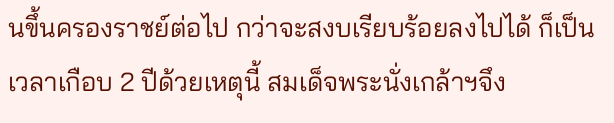นขึ้นครองราชย์ต่อไป กว่าจะสงบเรียบร้อยลงไปได้ ก็เป็นเวลาเกือบ 2 ปีด้วยเหตุนี้ สมเด็จพระนั่งเกล้าฯจึง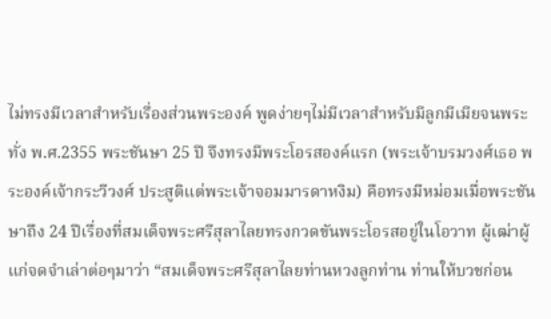ไม่ทรงมีเวลาสำหรับเรื่องส่วนพระองค์ พูดง่ายๆไม่มีเวลาสำหรับมีลูกมีเมียจนพระทั่ง พ.ศ.2355 พระชันษา 25 ปี จึงทรงมีพระโอรสองค์แรก (พระเจ้าบรมวงศ์เธอ พระองค์เจ้ากระวีวงศ์ ประสูติแต่พระเจ้าจอมมารดาหงิม) คือทรงมีหม่อมเมื่อพระชันษาถึง 24 ปีเรื่องที่สมเด็จพระศรีสุลาไลยทรงกวดขันพระโอรสอยู่ในโอวาท ผู้เฒ่าผู้แก่จดจำเล่าต่อๆมาว่า “สมเด็จพระศรีสุลาไลยท่านหวงลูกท่าน ท่านให้บวชก่อน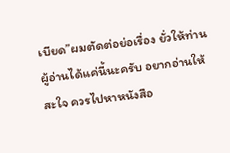เบียด”ผมตัดต่อย่อเรื่อง ยั่วให้ท่านผู้อ่านได้แค่นี้นะครับ อยากอ่านให้สะใจ ควรไปหาหนังสือ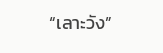“เลาะวัง”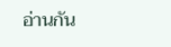อ่านกัน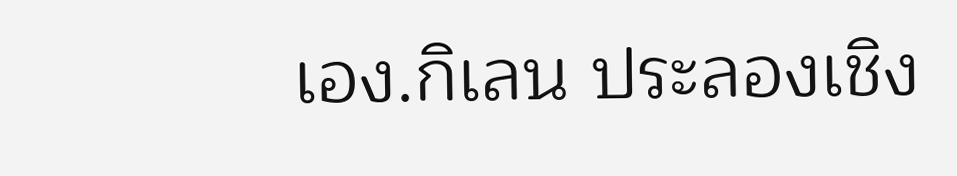เอง.กิเลน ประลองเชิง